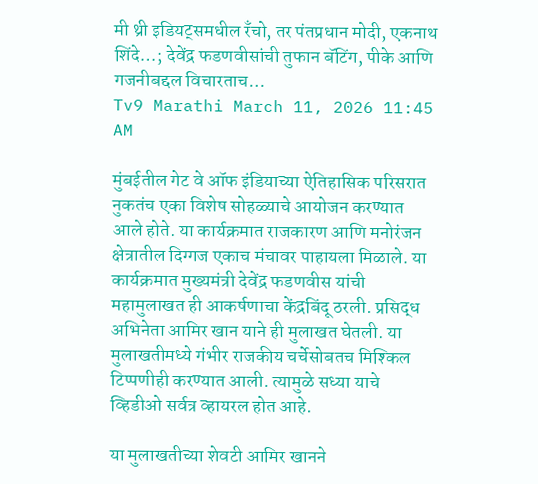मी थ्री इडियट्समधील रँचो, तर पंतप्रधान मोदी, एकनाथ शिंदे…; देवेंद्र फडणवीसांची तुफान बॅटिंग, पीके आणि गजनीबद्दल विचारताच…
Tv9 Marathi March 11, 2026 11:45 AM

मुंबईतील गेट वे ऑफ इंडियाच्या ऐतिहासिक परिसरात नुकतंच एका विशेष सोहळ्याचे आयोजन करण्यात आले होते. या कार्यक्रमात राजकारण आणि मनोरंजन क्षेत्रातील दिग्गज एकाच मंचावर पाहायला मिळाले. या कार्यक्रमात मुख्यमंत्री देवेंद्र फडणवीस यांची महामुलाखत ही आकर्षणाचा केंद्रबिंदू ठरली. प्रसिद्ध अभिनेता आमिर खान याने ही मुलाखत घेतली. या मुलाखतीमध्ये गंभीर राजकीय चर्चेसोबतच मिश्किल टिप्पणीही करण्यात आली. त्यामुळे सध्या याचे व्हिडीओ सर्वत्र व्हायरल होत आहे.

या मुलाखतीच्या शेवटी आमिर खानने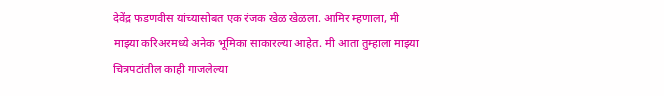देवेंद्र फडणवीस यांच्यासोबत एक रंजक खेळ खेळला. आमिर म्हणाला, मी माझ्या करिअरमध्ये अनेक भूमिका साकारल्या आहेत. मी आता तुम्हाला माझ्या चित्रपटांतील काही गाजलेल्या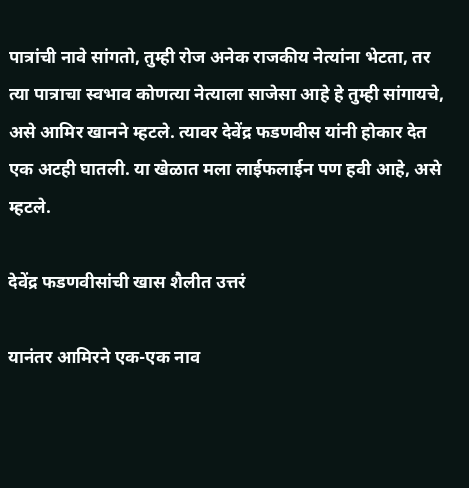पात्रांची नावे सांगतो, तुम्ही रोज अनेक राजकीय नेत्यांना भेटता, तर त्या पात्राचा स्वभाव कोणत्या नेत्याला साजेसा आहे हे तुम्ही सांगायचे, असे आमिर खानने म्हटले. त्यावर देवेंद्र फडणवीस यांनी होकार देत एक अटही घातली. या खेळात मला लाईफलाईन पण हवी आहे, असे म्हटले.

देवेंद्र फडणवीसांची खास शैलीत उत्तरं

यानंतर आमिरने एक-एक नाव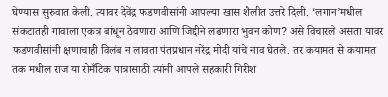घेण्यास सुरुवात केली. त्यावर देवेंद्र फडणवीसांनी आपल्या खास शैलीत उत्तरे दिली. ‘लगान’मधील संकटातही गावाला एकत्र बांधून ठेवणारा आणि जिद्दीने लढणारा भुवन कोण? असे विचारले असता यावर फडणवीसांनी क्षणाचाही विलंब न लावता पंतप्रधान नरेंद्र मोदी यांचे नाव घेतले. तर कयामत से कयामत तक मधील राज या रोमँटिक पात्रासाठी त्यांनी आपले सहकारी गिरीश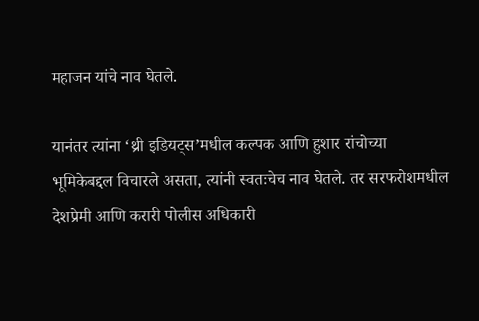महाजन यांचे नाव घेतले.

यानंतर त्यांना ‘थ्री इडियट्स’मधील कल्पक आणि हुशार रांचोच्या भूमिकेबद्दल विचारले असता, त्यांनी स्वतःचेच नाव घेतले. तर सरफरोशमधील देशप्रेमी आणि करारी पोलीस अधिकारी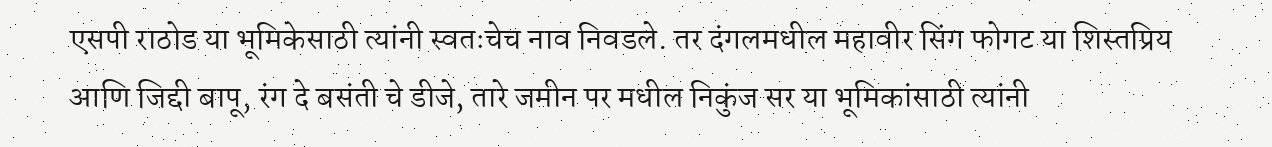एसपी राठोड या भूमिकेसाठी त्यांनी स्वतःचेच नाव निवडले. तर दंगलमधील महावीर सिंग फोगट या शिस्तप्रिय आणि जिद्दी बापू, रंग दे बसंती चे डीजे, तारे जमीन पर मधील निकुंज सर या भूमिकांसाठी त्यांनी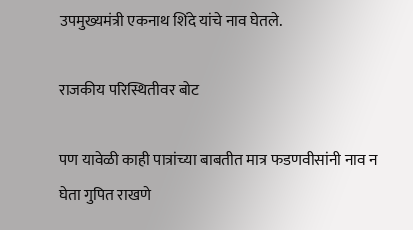उपमुख्यमंत्री एकनाथ शिंदे यांचे नाव घेतले.

राजकीय परिस्थितीवर बोट

पण यावेळी काही पात्रांच्या बाबतीत मात्र फडणवीसांनी नाव न घेता गुपित राखणे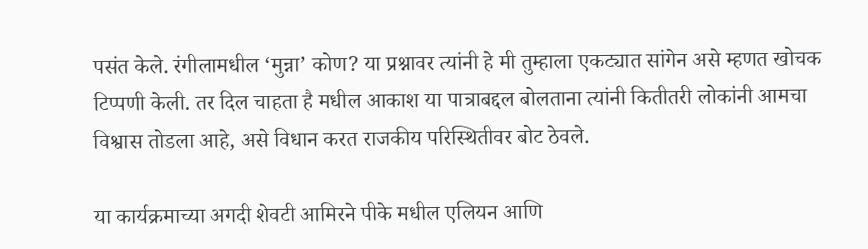पसंत केले. रंगीलामधील ‘मुन्ना’ कोण? या प्रश्नावर त्यांनी हे मी तुम्हाला एकट्यात सांगेन असे म्हणत खोचक टिप्पणी केली. तर दिल चाहता है मधील आकाश या पात्राबद्दल बोलताना त्यांनी कितीतरी लोकांनी आमचा विश्वास तोडला आहे, असे विधान करत राजकीय परिस्थितीवर बोट ठेवले.

या कार्यक्रमाच्या अगदी शेवटी आमिरने पीके मधील एलियन आणि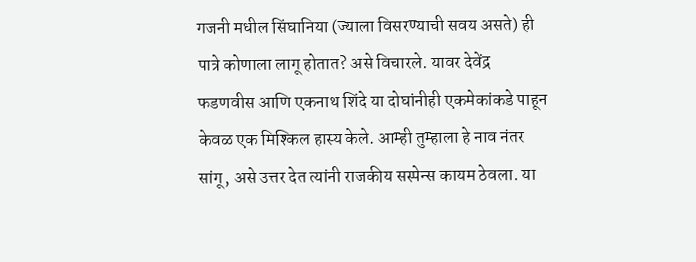गजनी मधील सिंघानिया (ज्याला विसरण्याची सवय असते) ही पात्रे कोणाला लागू होतात? असे विचारले. यावर देवेंद्र फडणवीस आणि एकनाथ शिंदे या दोघांनीही एकमेकांकडे पाहून केवळ एक मिश्किल हास्य केले. आम्ही तुम्हाला हे नाव नंतर सांगू, असे उत्तर देत त्यांनी राजकीय सस्पेन्स कायम ठेवला. या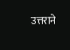उत्तराने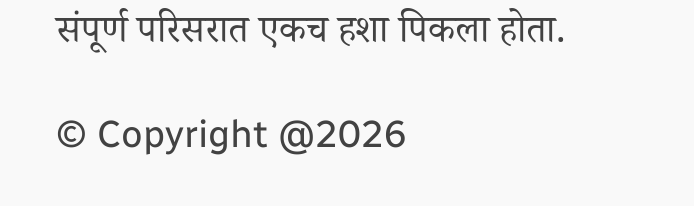संपूर्ण परिसरात एकच हशा पिकला होता.

© Copyright @2026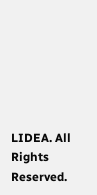LIDEA. All Rights Reserved.